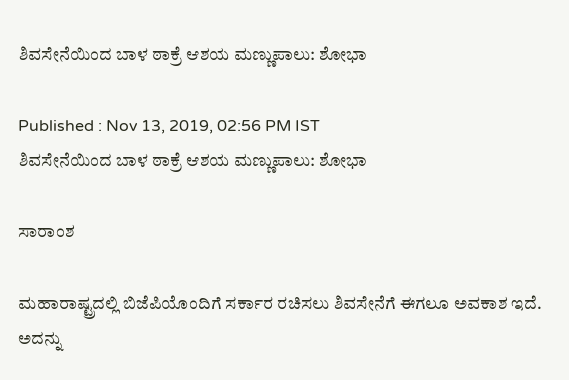ಶಿವಸೇನೆಯಿಂದ ಬಾಳ ಠಾಕ್ರೆ ಆಶಯ ಮಣ್ಣುಪಾಲು: ಶೋಭಾ

Published : Nov 13, 2019, 02:56 PM IST
ಶಿವಸೇನೆಯಿಂದ ಬಾಳ ಠಾಕ್ರೆ ಆಶಯ ಮಣ್ಣುಪಾಲು: ಶೋಭಾ

ಸಾರಾಂಶ

ಮಹಾರಾಷ್ಟ್ರದಲ್ಲಿ ಬಿಜೆಪಿಯೊಂದಿಗೆ ಸರ್ಕಾರ ರಚಿಸಲು ಶಿವಸೇನೆಗೆ ಈಗಲೂ ಅವಕಾಶ ಇದೆ. ಅದನ್ನು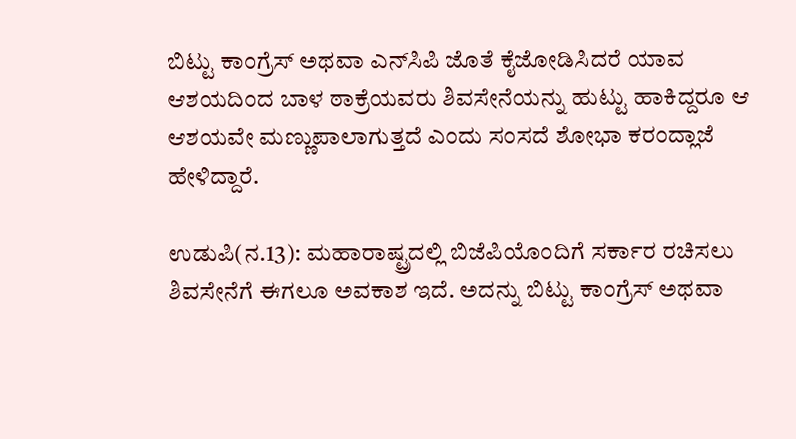ಬಿಟ್ಟು ಕಾಂಗ್ರೆಸ್‌ ಅಥವಾ ಎನ್‌ಸಿಪಿ ಜೊತೆ ಕೈಜೋಡಿಸಿದರೆ ಯಾವ ಆಶಯದಿಂದ ಬಾಳ ಠಾಕ್ರೆಯವರು ಶಿವಸೇನೆಯನ್ನು ಹುಟ್ಟು ಹಾಕಿದ್ದರೂ ಆ ಆಶಯವೇ ಮಣ್ಣುಪಾಲಾಗುತ್ತದೆ ಎಂದು ಸಂಸದೆ ಶೋಭಾ ಕರಂದ್ಲಾಜೆ ಹೇಳಿದ್ದಾರೆ.

ಉಡುಪಿ(ನ.13): ಮಹಾರಾಷ್ಟ್ರದಲ್ಲಿ ಬಿಜೆಪಿಯೊಂದಿಗೆ ಸರ್ಕಾರ ರಚಿಸಲು ಶಿವಸೇನೆಗೆ ಈಗಲೂ ಅವಕಾಶ ಇದೆ. ಅದನ್ನು ಬಿಟ್ಟು ಕಾಂಗ್ರೆಸ್‌ ಅಥವಾ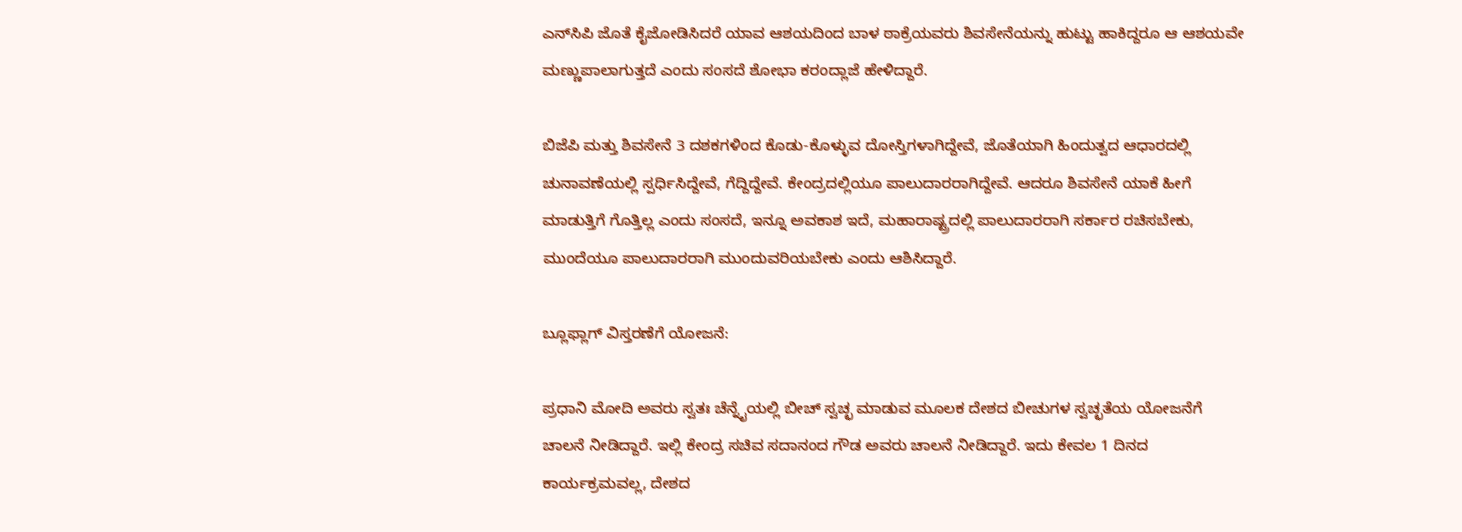ಎನ್‌ಸಿಪಿ ಜೊತೆ ಕೈಜೋಡಿಸಿದರೆ ಯಾವ ಆಶಯದಿಂದ ಬಾಳ ಠಾಕ್ರೆಯವರು ಶಿವಸೇನೆಯನ್ನು ಹುಟ್ಟು ಹಾಕಿದ್ದರೂ ಆ ಆಶಯವೇ ಮಣ್ಣುಪಾಲಾಗುತ್ತದೆ ಎಂದು ಸಂಸದೆ ಶೋಭಾ ಕರಂದ್ಲಾಜೆ ಹೇಳಿದ್ದಾರೆ.

ಬಿಜೆಪಿ ಮತ್ತು ಶಿವಸೇನೆ 3 ದಶಕಗಳಿಂದ ಕೊಡು-ಕೊಳ್ಳುವ ದೋಸ್ತಿಗಳಾಗಿದ್ದೇವೆ, ಜೊತೆಯಾಗಿ ಹಿಂದುತ್ವದ ಆಧಾರದಲ್ಲಿ ಚುನಾವಣೆಯಲ್ಲಿ ಸ್ಪರ್ಧಿಸಿದ್ದೇವೆ, ಗೆದ್ದಿದ್ದೇವೆ. ಕೇಂದ್ರದಲ್ಲಿಯೂ ಪಾಲುದಾರರಾಗಿದ್ದೇವೆ. ಆದರೂ ಶಿವಸೇನೆ ಯಾಕೆ ಹೀಗೆ ಮಾಡುತ್ತಿಗೆ ಗೊತ್ತಿಲ್ಲ ಎಂದು ಸಂಸದೆ, ಇನ್ನೂ ಅವಕಾಶ ಇದೆ, ಮಹಾರಾಷ್ಟ್ರದಲ್ಲಿ ಪಾಲುದಾರರಾಗಿ ಸರ್ಕಾರ ರಚಿಸಬೇಕು, ಮುಂದೆಯೂ ಪಾಲುದಾರರಾಗಿ ಮುಂದುವರಿಯಬೇಕು ಎಂದು ಆಶಿಸಿದ್ದಾರೆ.

ಬ್ಲೂಫ್ಲಾಗ್‌ ವಿಸ್ತರಣೆಗೆ ಯೋಜನೆ:

ಪ್ರಧಾನಿ ಮೋದಿ ಅವರು ಸ್ವತಃ ಚೆನ್ನೈಯಲ್ಲಿ ಬೀಚ್‌ ಸ್ವಚ್ಛ ಮಾಡುವ ಮೂಲಕ ದೇಶದ ಬೀಚುಗಳ ಸ್ವಚ್ಛತೆಯ ಯೋಜನೆಗೆ ಚಾಲನೆ ನೀಡಿದ್ದಾರೆ. ಇಲ್ಲಿ ಕೇಂದ್ರ ಸಚಿವ ಸದಾನಂದ ಗೌಡ ಅವರು ಚಾಲನೆ ನೀಡಿದ್ದಾರೆ. ಇದು ಕೇವಲ 1 ದಿನದ ಕಾರ್ಯಕ್ರಮವಲ್ಲ, ದೇಶದ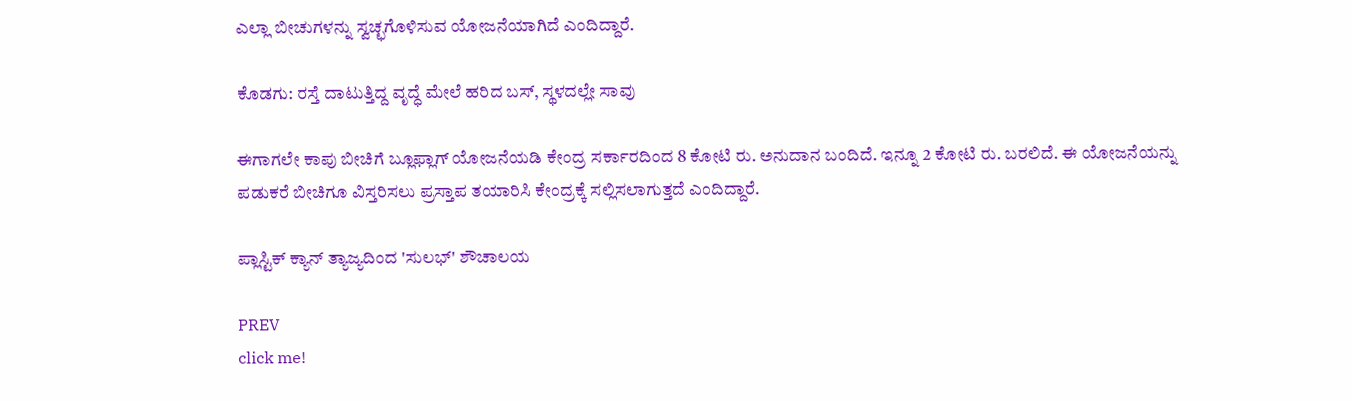ಎಲ್ಲಾ ಬೀಚುಗಳನ್ನು ಸ್ವಚ್ಛಗೊಳಿಸುವ ಯೋಜನೆಯಾಗಿದೆ ಎಂದಿದ್ದಾರೆ.

ಕೊಡಗು: ರಸ್ತೆ ದಾಟುತ್ತಿದ್ದ ವೃದ್ಧೆ ಮೇಲೆ ಹರಿದ ಬಸ್, ಸ್ಥಳದಲ್ಲೇ ಸಾವು

ಈಗಾಗಲೇ ಕಾಪು ಬೀಚಿಗೆ ಬ್ಲೂಫ್ಲಾಗ್‌ ಯೋಜನೆಯಡಿ ಕೇಂದ್ರ ಸರ್ಕಾರದಿಂದ 8 ಕೋಟಿ ರು. ಅನುದಾನ ಬಂದಿದೆ. ಇನ್ನೂ 2 ಕೋಟಿ ರು. ಬರಲಿದೆ. ಈ ಯೋಜನೆಯನ್ನು ಪಡುಕರೆ ಬೀಚಿಗೂ ವಿಸ್ತರಿಸಲು ಪ್ರಸ್ತಾಪ ತಯಾರಿಸಿ ಕೇಂದ್ರಕ್ಕೆ ಸಲ್ಲಿಸಲಾಗುತ್ತದೆ ಎಂದಿದ್ದಾರೆ.

ಪ್ಲಾಸ್ಟಿಕ್ ಕ್ಯಾನ್ ತ್ಯಾಜ್ಯದಿಂದ 'ಸುಲಭ್' ಶೌಚಾಲಯ

PREV
click me!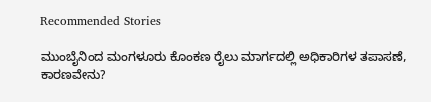Recommended Stories

ಮುಂಬೈನಿಂದ ಮಂಗಳೂರು ಕೊಂಕಣ ರೈಲು ಮಾರ್ಗದಲ್ಲಿ ಅಧಿಕಾರಿಗಳ ತಪಾಸಣೆ, ಕಾರಣವೇನು?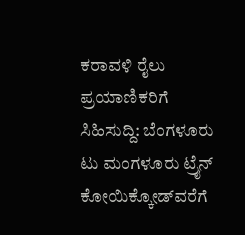ಕರಾವಳಿ ರೈಲು ಪ್ರಯಾಣಿಕರಿಗೆ ಸಿಹಿಸುದ್ದಿ: ಬೆಂಗಳೂರು ಟು ಮಂಗಳೂರು ಟ್ರೈನ್ ಕೋಯಿಕ್ಕೋಡ್‌ವರೆಗೆ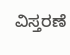ವಿಸ್ತರಣೆ